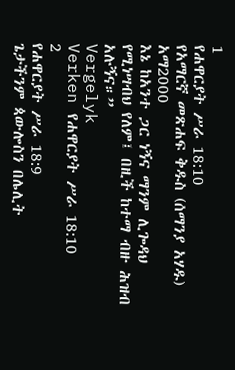1
የሐዋርያት ሥራ 18:10
የአማርኛ መጽሐፍ ቅዱስ (ሰማንያ አሃዱ)
አማ2000
እኔ ከአንተ ጋር ነኝና ማንም ሊጐዳህ የሚነሣብህ የለም፤ በዚች ከተማ ብዙ ሕዝብ አሉኝና።”
Vergelyk
Verken የሐዋርያት ሥራ 18:10
2
የሐዋርያት ሥራ 18:9
ጌታችንም ጳውሎስን በሌሊት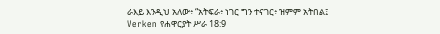ራእይ እንዲህ አለው፥ “አትፍራ፥ ነገር ግን ተናገር፥ ዝምም አትበል፤
Verken የሐዋርያት ሥራ 18:9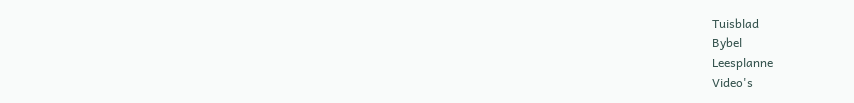Tuisblad
Bybel
Leesplanne
Video's